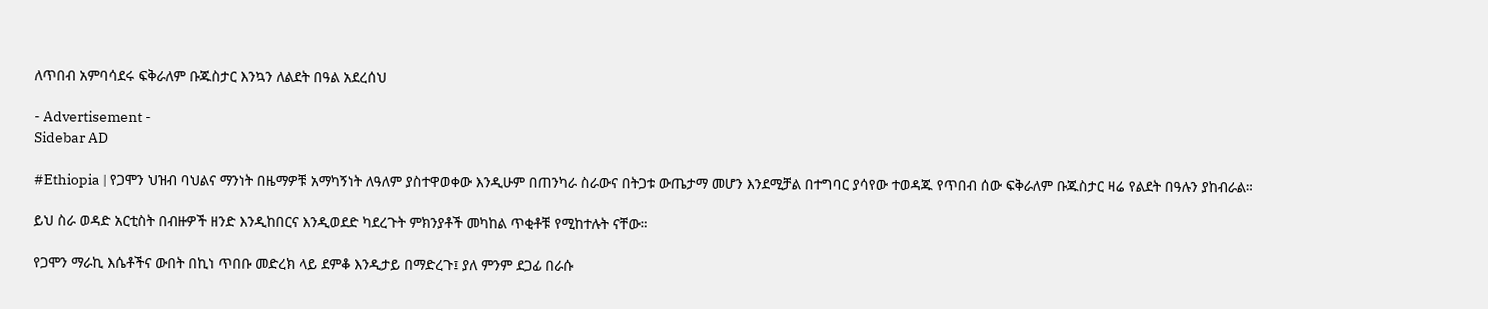ለጥበብ አምባሳደሩ ፍቅራለም ቡጁስታር እንኳን ለልደት በዓል አደረሰህ

- Advertisement -
Sidebar AD

#Ethiopia | የጋሞን ህዝብ ባህልና ማንነት በዜማዎቹ አማካኝነት ለዓለም ያስተዋወቀው እንዲሁም በጠንካራ ስራውና በትጋቱ ውጤታማ መሆን እንደሚቻል በተግባር ያሳየው ተወዳጁ የጥበብ ሰው ፍቅራለም ቡጁስታር ዛሬ የልደት በዓሉን ያከብራል።

ይህ ስራ ወዳድ አርቲስት በብዙዎች ዘንድ እንዲከበርና እንዲወደድ ካደረጉት ምክንያቶች መካከል ጥቂቶቹ የሚከተሉት ናቸው።

የጋሞን ማራኪ እሴቶችና ውበት በኪነ ጥበቡ መድረክ ላይ ደምቆ እንዲታይ በማድረጉ፤ ያለ ምንም ደጋፊ በራሱ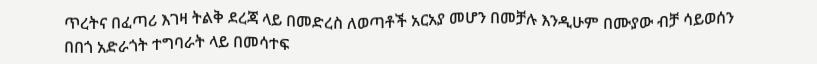ጥረትና በፈጣሪ እገዛ ትልቅ ደረጃ ላይ በመድረስ ለወጣቶች አርአያ መሆን በመቻሉ እንዲሁም በሙያው ብቻ ሳይወሰን በበጎ አድራጎት ተግባራት ላይ በመሳተፍ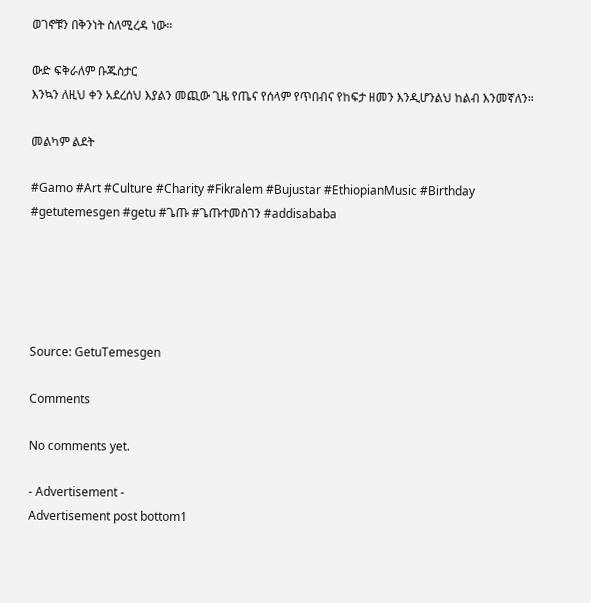ወገኖቹን በቅንነት ስለሚረዳ ነው።

ውድ ፍቅራለም ቡጁስታር
እንኳን ለዚህ ቀን አደረሰህ እያልን መጪው ጊዜ የጤና የሰላም የጥበብና የከፍታ ዘመን እንዲሆንልህ ከልብ እንመኛለን።

መልካም ልደት

#Gamo #Art #Culture #Charity #Fikralem #Bujustar #EthiopianMusic #Birthday #getutemesgen #getu #ጌጡ #ጌጡተመስገን #addisababa





Source: GetuTemesgen

Comments

No comments yet.

- Advertisement -
Advertisement post bottom1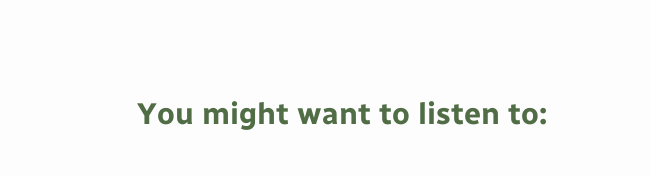You might want to listen to: